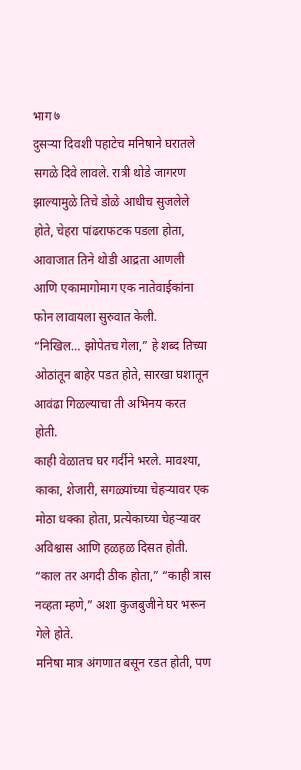भाग ७
दुसऱ्या दिवशी पहाटेच मनिषाने घरातले सगळे दिवे लावले. रात्री थोडे जागरण झाल्यामुळे तिचे डोळे आधीच सुजलेले होते, चेहरा पांढराफटक पडला होता, आवाजात तिने थोडी आद्रता आणली आणि एकामागोमाग एक नातेवाईकांना फोन लावायला सुरुवात केली.
“निखिल… झोपेतच गेला,” हे शब्द तिच्या ओठांतून बाहेर पडत होते, सारखा घशातून आवंढा गिळल्याचा ती अभिनय करत होती.
काही वेळातच घर गर्दीने भरले. मावश्या, काका, शेजारी, सगळ्यांच्या चेहऱ्यावर एक मोठा धक्का होता, प्रत्येकाच्या चेहऱ्यावर अविश्वास आणि हळहळ दिसत होती.
“काल तर अगदी ठीक होता,” “काही त्रास नव्हता म्हणे,” अशा कुजबुजीने घर भरून गेले होते.
मनिषा मात्र अंगणात बसून रडत होती, पण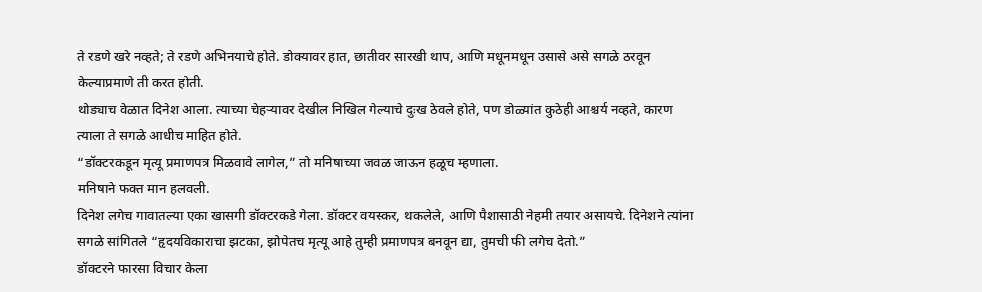ते रडणे खरे नव्हते; ते रडणे अभिनयाचे होते. डोक्यावर हात, छातीवर सारखी थाप, आणि मधूनमधून उसासे असे सगळे ठरवून केल्याप्रमाणे ती करत होती.
थोड्याच वेळात दिनेश आला. त्याच्या चेहऱ्यावर देखील निखिल गेल्याचे दुःख ठेवले होते, पण डोळ्यांत कुठेही आश्चर्य नव्हते, कारण त्याला ते सगळे आधीच माहित होते.
“डॉक्टरकडून मृत्यू प्रमाणपत्र मिळवावे लागेल,” तो मनिषाच्या जवळ जाऊन हळूच म्हणाला.
मनिषाने फक्त मान हलवली.
दिनेश लगेच गावातल्या एका खासगी डॉक्टरकडे गेला. डॉक्टर वयस्कर, थकलेले, आणि पैशासाठी नेहमी तयार असायचे. दिनेशने त्यांना सगळे सांगितले “हृदयविकाराचा झटका, झोपेतच मृत्यू आहे तुम्ही प्रमाणपत्र बनवून द्या, तुमची फी लगेच देतो.”
डॉक्टरने फारसा विचार केला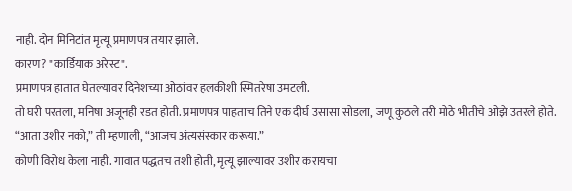नाही. दोन मिनिटांत मृत्यू प्रमाणपत्र तयार झाले.
कारण? "कार्डियाक अरेस्ट".
प्रमाणपत्र हातात घेतल्यावर दिनेशच्या ओठांवर हलकीशी स्मितरेषा उमटली.
तो घरी परतला, मनिषा अजूनही रडत होती. प्रमाणपत्र पाहताच तिने एक दीर्घ उसासा सोडला, जणू कुठले तरी मोठे भीतीचे ओझे उतरले होते.
“आता उशीर नको,” ती म्हणाली, “आजच अंत्यसंस्कार करूया.”
कोणी विरोध केला नाही. गावात पद्धतच तशी होती, मृत्यू झाल्यावर उशीर करायचा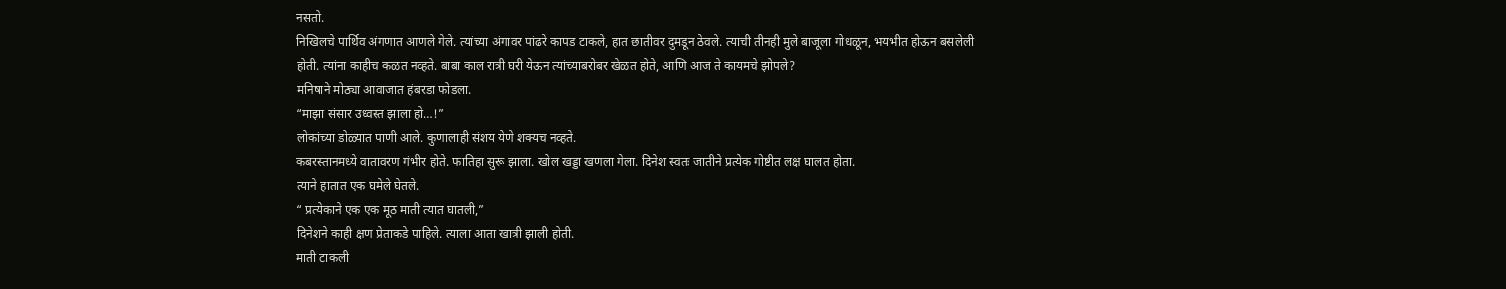नसतो.
निखिलचे पार्थिव अंगणात आणले गेले. त्यांच्या अंगावर पांढरे कापड टाकले, हात छातीवर दुमडून ठेवले. त्याची तीनही मुले बाजूला गोधळून, भयभीत होऊन बसलेली होती. त्यांना काहीच कळत नव्हते. बाबा काल रात्री घरी येऊन त्यांच्याबरोबर खेळत होते, आणि आज ते कायमचे झोपले?
मनिषाने मोठ्या आवाजात हंबरडा फोडला.
“माझा संसार उध्वस्त झाला हो…!”
लोकांच्या डोळ्यात पाणी आले. कुणालाही संशय येणे शक्यच नव्हते.
कबरस्तानमध्ये वातावरण गंभीर होते. फातिहा सुरू झाला. खोल खड्डा खणला गेला. दिनेश स्वतः जातीने प्रत्येक गोष्टीत लक्ष घालत होता.
त्याने हातात एक घमेले घेतले.
“ प्रत्येकाने एक एक मूठ माती त्यात घातली,”
दिनेशने काही क्षण प्रेताकडे पाहिले. त्याला आता खात्री झाली होती.
माती टाकली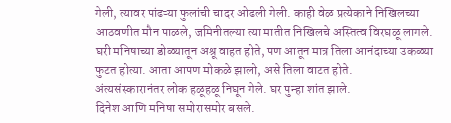गेली, त्यावर पांढऱ्या फुलांची चादर ओढली गेली. काही वेळ प्रत्येकाने निखिलच्या आठवणीत मौन पाळले, जमिनीतल्या त्या मातीत निखिलचे अस्तित्व विरघळू लागले.
घरी मनिषाच्या डोळ्यातून अश्रू वाहत होते, पण आतून मात्र तिला आनंदाच्या उकळ्या फुटत होत्या. आता आपण मोकळे झालो, असे तिला वाटत होते.
अंत्यसंस्कारानंतर लोक हळूहळू निघून गेले. घर पुन्हा शांत झाले.
दिनेश आणि मनिषा समोरासमोर बसले.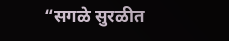“सगळे सुरळीत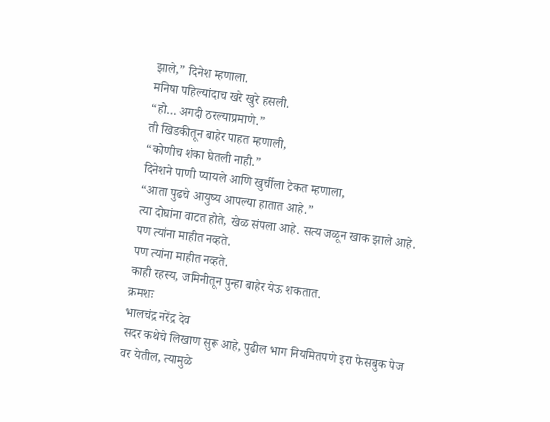झाले,” दिनेश म्हणाला.
मनिषा पहिल्यांदाच खरे खुरे हसली.
“हो… अगदी ठरल्याप्रमाणे.”
ती खिडकीतून बाहेर पाहत म्हणाली,
“कोणीच शंका घेतली नाही.”
दिनेशने पाणी प्यायले आणि खुर्चीला टेकत म्हणाला,
“आता पुढचे आयुष्य आपल्या हातात आहे.”
त्या दोघांना वाटत होते, खेळ संपला आहे. सत्य जळून खाक झाले आहे.
पण त्यांना माहीत नव्हते.
पण त्यांना माहीत नव्हते.
काही रहस्य, जमिनीतून पुन्हा बाहेर येऊ शकतात.
क्रमशः
भालचंद्र नरेंद्र देव
सदर कथेचे लिखाण सुरू आहे, पुढील भाग नियमितपणे इरा फेसबुक पेज वर येतील, त्यामुळे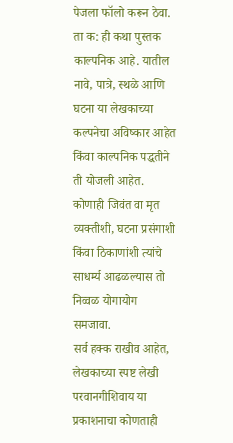पेजला फॉलो करून ठेवा.
ता क: ही कथा पुस्तक काल्पनिक आहे. यातील नावे, पात्रे, स्थळे आणि घटना या लेखकाच्या कल्पनेचा अविष्कार आहेत किंवा काल्पनिक पद्धतीने ती योजली आहेत. कोणाही जिवंत वा मृत व्यक्तीशी, घटना प्रसंगाशी किंवा ठिकाणांशी त्यांचे साधर्म्य आढळल्यास तो निव्वळ योगायोग समजावा.
सर्व हक्क राखीव आहेत, लेखकाच्या स्पष्ट लेखी परवानगीशिवाय या प्रकाशनाचा कोणताही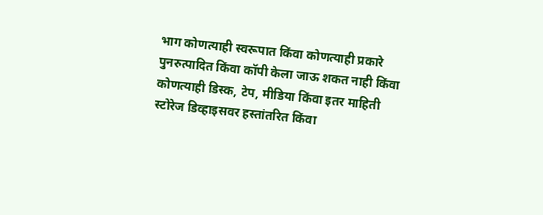भाग कोणत्याही स्वरूपात किंवा कोणत्याही प्रकारे पुनरुत्पादित किंवा कॉपी केला जाऊ शकत नाही किंवा कोणत्याही डिस्क, टेप, मीडिया किंवा इतर माहिती स्टोरेज डिव्हाइसवर हस्तांतरित किंवा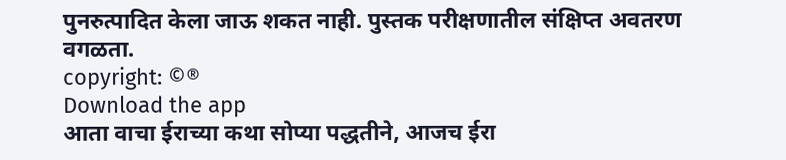पुनरुत्पादित केला जाऊ शकत नाही. पुस्तक परीक्षणातील संक्षिप्त अवतरण वगळता.
copyright: ©®
Download the app
आता वाचा ईराच्या कथा सोप्या पद्धतीने, आजच ईरा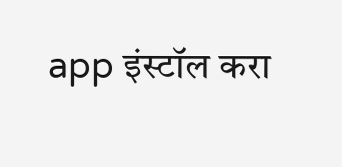app इंस्टॉल करा